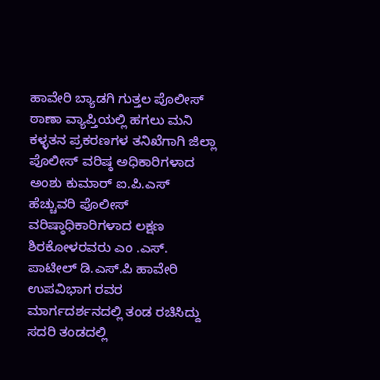ಹಾವೇರಿ ಬ್ಯಾಡಗಿ ಗುತ್ತಲ ಪೊಲೀಸ್ ಠಾಣಾ ವ್ಯಾಪ್ತಿಯಲ್ಲಿ ಹಗಲು ಮನಿ ಕಳ್ಳತನ ಪ್ರಕರಣಗಳ ತನಿಖೆಗಾಗಿ ಜಿಲ್ಲಾ ಪೊಲೀಸ್ ವರಿಷ್ಠ ಅಧಿಕಾರಿಗಳಾದ ಅಂಶು ಕುಮಾರ್ ಐ.ಪಿ.ಎಸ್ ಹೆಚ್ಚುವರಿ ಪೊಲೀಸ್ ವರಿಷ್ಠಾಧಿಕಾರಿಗಳಾದ ಲಕ್ಷಣ ಶಿರಕೋಳರವರು ಎಂ .ಎಸ್. ಪಾಟೀಲ್ ಡಿ.ಎಸ್.ಪಿ ಹಾವೇರಿ ಉಪವಿಭಾಗ ರವರ ಮಾರ್ಗದರ್ಶನದಲ್ಲಿ ತಂಡ ರಚಿಸಿದ್ದು ಸದರಿ ತಂಡದಲ್ಲಿ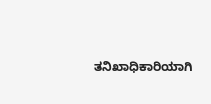ತನಿಖಾಧಿಕಾರಿಯಾಗಿ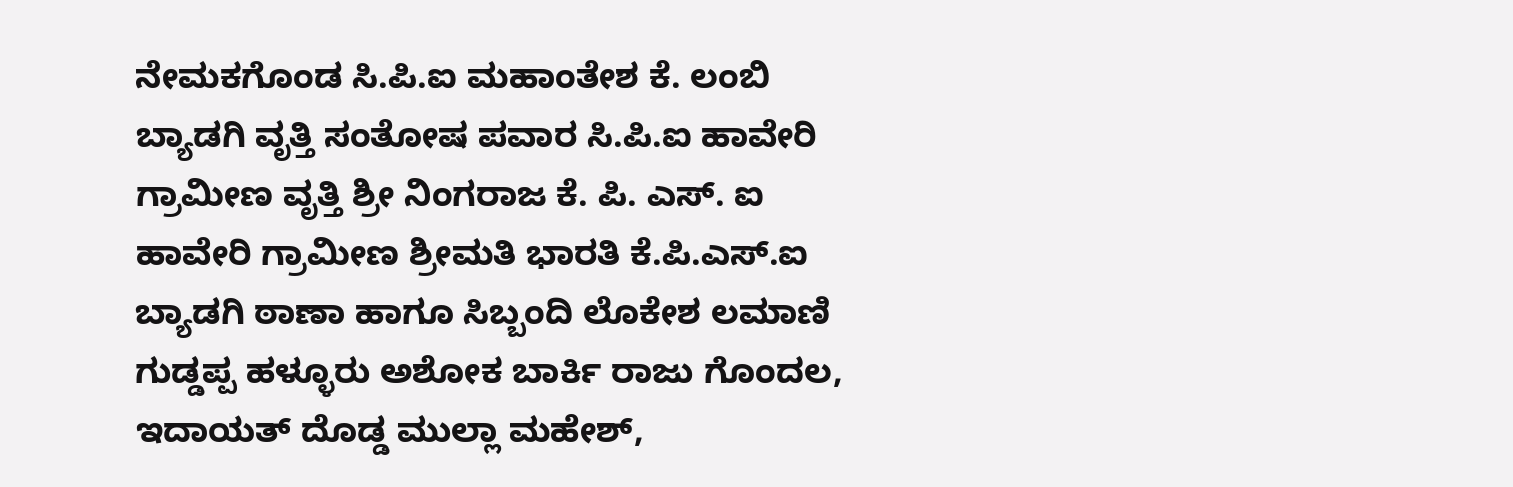ನೇಮಕಗೊಂಡ ಸಿ.ಪಿ.ಐ ಮಹಾಂತೇಶ ಕೆ. ಲಂಬಿ ಬ್ಯಾಡಗಿ ವೃತ್ತಿ ಸಂತೋಷ ಪವಾರ ಸಿ.ಪಿ.ಐ ಹಾವೇರಿ ಗ್ರಾಮೀಣ ವೃತ್ತಿ ಶ್ರೀ ನಿಂಗರಾಜ ಕೆ. ಪಿ. ಎಸ್. ಐ ಹಾವೇರಿ ಗ್ರಾಮೀಣ ಶ್ರೀಮತಿ ಭಾರತಿ ಕೆ.ಪಿ.ಎಸ್.ಐ ಬ್ಯಾಡಗಿ ಠಾಣಾ ಹಾಗೂ ಸಿಬ್ಬಂದಿ ಲೊಕೇಶ ಲಮಾಣಿ ಗುಡ್ಡಪ್ಪ ಹಳ್ಳೂರು ಅಶೋಕ ಬಾರ್ಕಿ ರಾಜು ಗೊಂದಲ, ಇದಾಯತ್ ದೊಡ್ಡ ಮುಲ್ಲಾ ಮಹೇಶ್,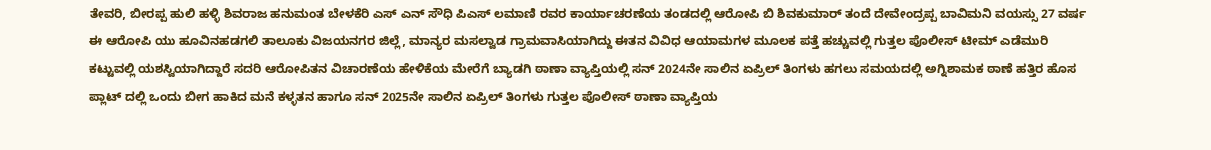ತೇವರಿ, ಬೀರಪ್ಪ ಹುಲಿ ಹಳ್ಳಿ ಶಿವರಾಜ ಹನುಮಂತ ಬೇಳಕೆರಿ ಎಸ್ ಎನ್ ಸೌಧಿ ಪಿಎಸ್ ಲಮಾಣಿ ರವರ ಕಾರ್ಯಾಚರಣೆಯ ತಂಡದಲ್ಲಿ ಆರೋಪಿ ಬಿ ಶಿವಕುಮಾರ್ ತಂದೆ ದೇವೇಂದ್ರಪ್ಪ ಬಾವಿಮನಿ ವಯಸ್ಸು 27 ವರ್ಷ ಈ ಆರೋಪಿ ಯು ಹೂವಿನಹಡಗಲಿ ತಾಲೂಕು ವಿಜಯನಗರ ಜಿಲ್ಲೆ, ಮಾನ್ಯರ ಮಸಲ್ವಾಡ ಗ್ರಾಮವಾಸಿಯಾಗಿದ್ದು ಈತನ ವಿವಿಧ ಆಯಾಮಗಳ ಮೂಲಕ ಪತ್ತೆ ಹಚ್ಚುವಲ್ಲಿ ಗುತ್ತಲ ಪೊಲೀಸ್ ಟೀಮ್ ಎಡೆಮುರಿ ಕಟ್ಟುವಲ್ಲಿ ಯಶಸ್ವಿಯಾಗಿದ್ದಾರೆ ಸದರಿ ಆರೋಪಿತನ ವಿಚಾರಣೆಯ ಹೇಳಿಕೆಯ ಮೇರೆಗೆ ಬ್ಯಾಡಗಿ ಠಾಣಾ ವ್ಯಾಪ್ತಿಯಲ್ಲಿ ಸನ್ 2024ನೇ ಸಾಲಿನ ಏಪ್ರಿಲ್ ತಿಂಗಳು ಹಗಲು ಸಮಯದಲ್ಲಿ ಅಗ್ನಿಶಾಮಕ ಠಾಣೆ ಹತ್ತಿರ ಹೊಸ ಪ್ಲಾಟ್ ದಲ್ಲಿ ಒಂದು ಬೀಗ ಹಾಕಿದ ಮನೆ ಕಳ್ಳತನ ಹಾಗೂ ಸನ್ 2025ನೇ ಸಾಲಿನ ಏಪ್ರಿಲ್ ತಿಂಗಳು ಗುತ್ತಲ ಪೊಲೀಸ್ ಠಾಣಾ ವ್ಯಾಪ್ತಿಯ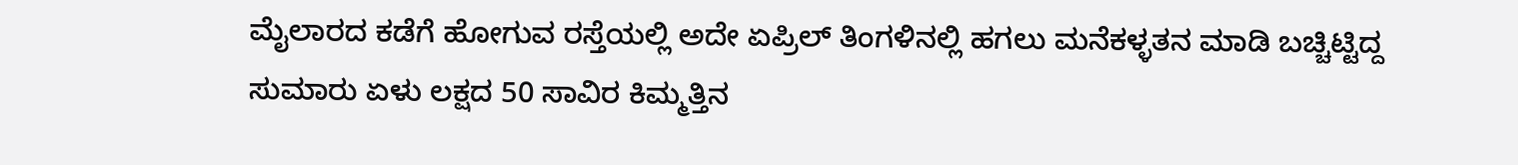ಮೈಲಾರದ ಕಡೆಗೆ ಹೋಗುವ ರಸ್ತೆಯಲ್ಲಿ ಅದೇ ಏಪ್ರಿಲ್ ತಿಂಗಳಿನಲ್ಲಿ ಹಗಲು ಮನೆಕಳ್ಳತನ ಮಾಡಿ ಬಚ್ಚಿಟ್ಟಿದ್ದ ಸುಮಾರು ಏಳು ಲಕ್ಷದ 50 ಸಾವಿರ ಕಿಮ್ಮತ್ತಿನ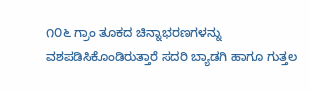೧೦೬ ಗ್ರಾಂ ತೂಕದ ಚಿನ್ನಾಭರಣಗಳನ್ನು ವಶಪಡಿಸಿಕೊಂಡಿರುತ್ತಾರೆ ಸದರಿ ಬ್ಯಾಡಗಿ ಹಾಗೂ ಗುತ್ತಲ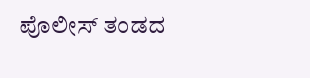ಪೊಲೀಸ್ ತಂಡದ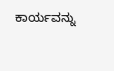ಕಾರ್ಯವನ್ನು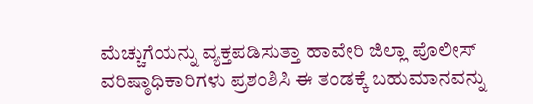ಮೆಚ್ಚುಗೆಯನ್ನು ವ್ಯಕ್ತಪಡಿಸುತ್ತಾ ಹಾವೇರಿ ಜಿಲ್ಲಾ ಪೊಲೀಸ್ ವರಿಷ್ಠಾಧಿಕಾರಿಗಳು ಪ್ರಶಂಶಿಸಿ ಈ ತಂಡಕ್ಕೆ ಬಹುಮಾನವನ್ನು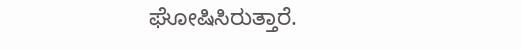ಘೋಷಿಸಿರುತ್ತಾರೆ.